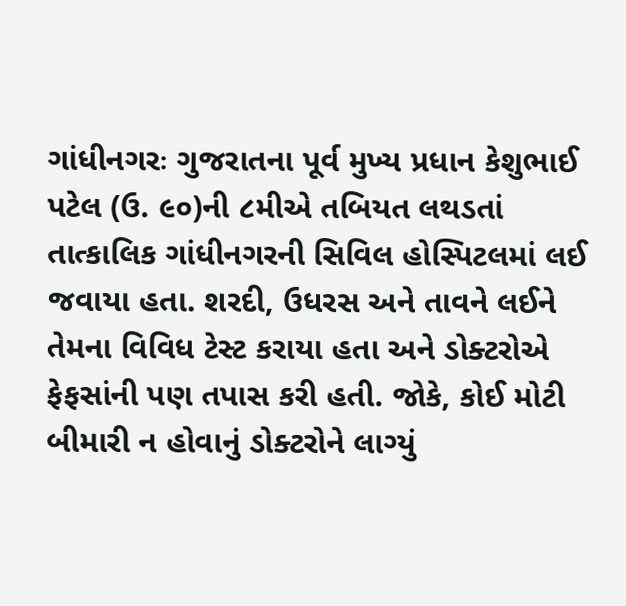ગાંધીનગરઃ ગુજરાતના પૂર્વ મુખ્ય પ્રધાન કેશુભાઈ પટેલ (ઉ. ૯૦)ની ૮મીએ તબિયત લથડતાં તાત્કાલિક ગાંધીનગરની સિવિલ હોસ્પિટલમાં લઈ જવાયા હતા. શરદી, ઉધરસ અને તાવને લઈને તેમના વિવિધ ટેસ્ટ કરાયા હતા અને ડોક્ટરોએ ફેફસાંની પણ તપાસ કરી હતી. જોકે, કોઈ મોટી બીમારી ન હોવાનું ડોક્ટરોને લાગ્યું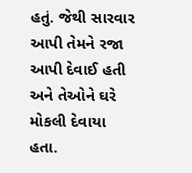હતું. જેથી સારવાર આપી તેમને રજા આપી દેવાઈ હતી અને તેઓને ઘરે મોકલી દેવાયા હતા.